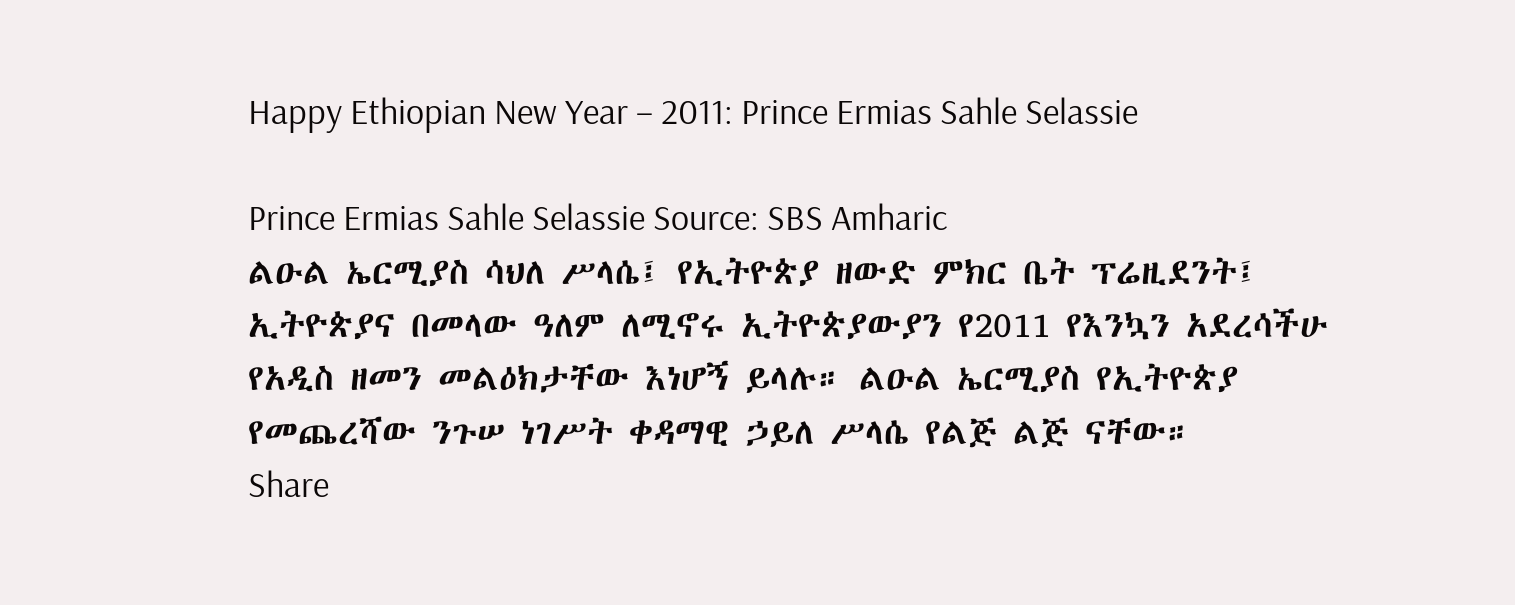Happy Ethiopian New Year – 2011: Prince Ermias Sahle Selassie

Prince Ermias Sahle Selassie Source: SBS Amharic
ልዑል ኤርሚያስ ሳህለ ሥላሴ፤ የኢትዮጵያ ዘውድ ምክር ቤት ፕሬዚደንት፤ ኢትዮጵያና በመላው ዓለም ለሚኖሩ ኢትዮጵያውያን የ2011 የእንኳን አደረሳችሁ የአዲስ ዘመን መልዕክታቸው እነሆኝ ይላሉ። ልዑል ኤርሚያስ የኢትዮጵያ የመጨረሻው ንጉሠ ነገሥት ቀዳማዊ ኃይለ ሥላሴ የልጅ ልጅ ናቸው።
Share